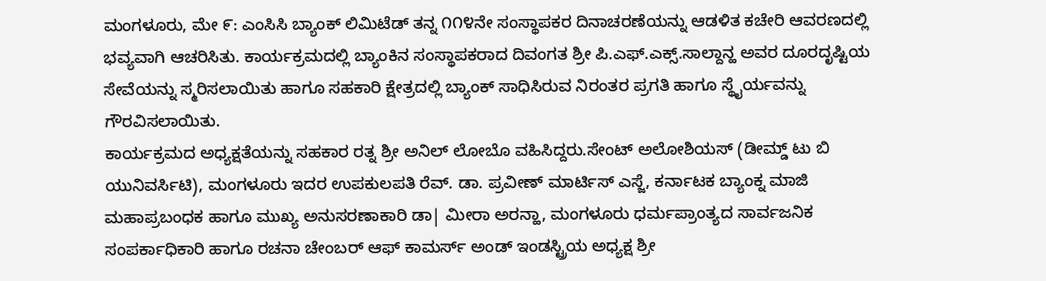ಮಂಗಳೂರು, ಮೇ ೯: ಎಂಸಿಸಿ ಬ್ಯಾಂಕ್ ಲಿಮಿಟೆಡ್ ತನ್ನ ೧೧೪ನೇ ಸಂಸ್ಥಾಪಕರ ದಿನಾಚರಣೆಯನ್ನು ಆಡಳಿತ ಕಚೇರಿ ಆವರಣದಲ್ಲಿ ಭವ್ಯವಾಗಿ ಆಚರಿಸಿತು. ಕಾರ್ಯಕ್ರಮದಲ್ಲಿ ಬ್ಯಾಂಕಿನ ಸಂಸ್ಥಾಪಕರಾದ ದಿವಂಗತ ಶ್ರೀ ಪಿ.ಎಫ್.ಎಕ್ಸ್.ಸಾಲ್ದಾನ್ಹ ಅವರ ದೂರದೃಷ್ಟಿಯ ಸೇವೆಯನ್ನು ಸ್ಮರಿಸಲಾಯಿತು ಹಾಗೂ ಸಹಕಾರಿ ಕ್ಷೇತ್ರದಲ್ಲಿ ಬ್ಯಾಂಕ್ ಸಾಧಿಸಿರುವ ನಿರಂತರ ಪ್ರಗತಿ ಹಾಗೂ ಸ್ಥೈರ್ಯವನ್ನು ಗೌರವಿಸಲಾಯಿತು.
ಕಾರ್ಯಕ್ರಮದ ಅಧ್ಯಕ್ಷತೆಯನ್ನು ಸಹಕಾರ ರತ್ನ ಶ್ರೀ ಅನಿಲ್ ಲೋಬೊ ವಹಿಸಿದ್ದರು.ಸೇಂಟ್ ಅಲೋಶಿಯಸ್ (ಡೀಮ್ಡ್ ಟು ಬಿ ಯುನಿವರ್ಸಿಟಿ), ಮಂಗಳೂರು ಇದರ ಉಪಕುಲಪತಿ ರೆವ್. ಡಾ. ಪ್ರವೀಣ್ ಮಾರ್ಟಿಸ್ ಎಸ್ಜೆ, ಕರ್ನಾಟಕ ಬ್ಯಾಂಕ್ನ ಮಾಜಿ ಮಹಾಪ್ರಬಂಧಕ ಹಾಗೂ ಮುಖ್ಯ ಅನುಸರಣಾಕಾರಿ ಡಾ| ಮೀರಾ ಅರನ್ಹಾ, ಮಂಗಳೂರು ಧರ್ಮಪ್ರಾಂತ್ಯದ ಸಾರ್ವಜನಿಕ ಸಂಪರ್ಕಾಧಿಕಾರಿ ಹಾಗೂ ರಚನಾ ಚೇಂಬರ್ ಆಫ್ ಕಾಮರ್ಸ್ ಅಂಡ್ ಇಂಡಸ್ಟ್ರಿಯ ಅಧ್ಯಕ್ಷ ಶ್ರೀ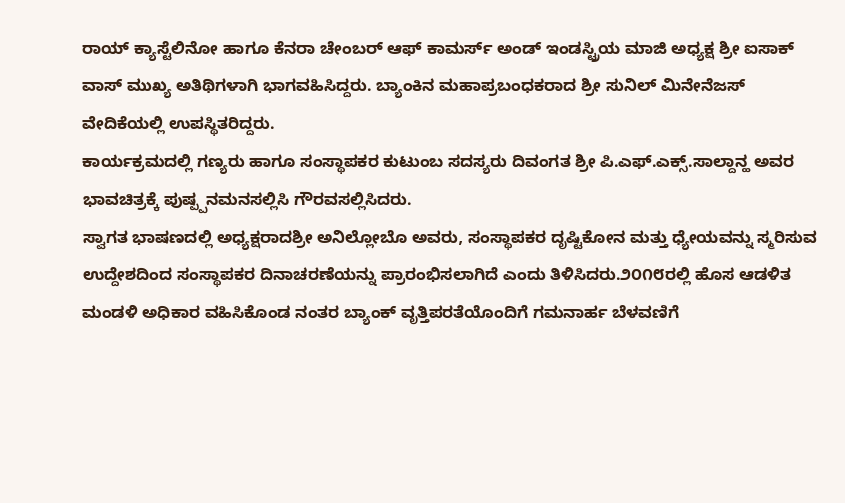ರಾಯ್ ಕ್ಯಾಸ್ಟೆಲಿನೋ ಹಾಗೂ ಕೆನರಾ ಚೇಂಬರ್ ಆಫ್ ಕಾಮರ್ಸ್ ಅಂಡ್ ಇಂಡಸ್ಟ್ರಿಯ ಮಾಜಿ ಅಧ್ಯಕ್ಷ ಶ್ರೀ ಐಸಾಕ್ ವಾಸ್ ಮುಖ್ಯ ಅತಿಥಿಗಳಾಗಿ ಭಾಗವಹಿಸಿದ್ದರು. ಬ್ಯಾಂಕಿನ ಮಹಾಪ್ರಬಂಧಕರಾದ ಶ್ರೀ ಸುನಿಲ್ ಮಿನೇನೆಜಸ್ ವೇದಿಕೆಯಲ್ಲಿ ಉಪಸ್ಥಿತರಿದ್ದರು.
ಕಾರ್ಯಕ್ರಮದಲ್ಲಿ ಗಣ್ಯರು ಹಾಗೂ ಸಂಸ್ಥಾಪಕರ ಕುಟುಂಬ ಸದಸ್ಯರು ದಿವಂಗತ ಶ್ರೀ ಪಿ.ಎಫ್.ಎಕ್ಸ್.ಸಾಲ್ದಾನ್ಹ ಅವರ ಭಾವಚಿತ್ರಕ್ಕೆ ಪುಷ್ಪ್ಪನಮನಸಲ್ಲಿಸಿ ಗೌರವಸಲ್ಲಿಸಿದರು.
ಸ್ವಾಗತ ಭಾಷಣದಲ್ಲಿ ಅಧ್ಯಕ್ಷರಾದಶ್ರೀ ಅನಿಲ್ಲೋಬೊ ಅವರು, ಸಂಸ್ಥಾಪಕರ ದೃಷ್ಟಿಕೋನ ಮತ್ತು ಧ್ಯೇಯವನ್ನು ಸ್ಮರಿಸುವ ಉದ್ದೇಶದಿಂದ ಸಂಸ್ಥಾಪಕರ ದಿನಾಚರಣೆಯನ್ನು ಪ್ರಾರಂಭಿಸಲಾಗಿದೆ ಎಂದು ತಿಳಿಸಿದರು.೨೦೧೮ರಲ್ಲಿ ಹೊಸ ಆಡಳಿತ ಮಂಡಳಿ ಅಧಿಕಾರ ವಹಿಸಿಕೊಂಡ ನಂತರ ಬ್ಯಾಂಕ್ ವೃತ್ತಿಪರತೆಯೊಂದಿಗೆ ಗಮನಾರ್ಹ ಬೆಳವಣಿಗೆ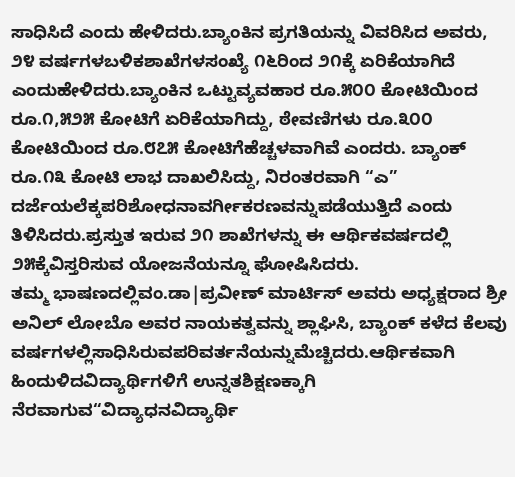ಸಾಧಿಸಿದೆ ಎಂದು ಹೇಳಿದರು.ಬ್ಯಾಂಕಿನ ಪ್ರಗತಿಯನ್ನು ವಿವರಿಸಿದ ಅವರು, ೨೪ ವರ್ಷಗಳಬಳಿಕಶಾಖೆಗಳಸಂಖ್ಯೆ ೧೬ರಿಂದ ೨೧ಕ್ಕೆ ಏರಿಕೆಯಾಗಿದೆ ಎಂದುಹೇಳಿದರು.ಬ್ಯಾಂಕಿನ ಒಟ್ಟುವ್ಯವಹಾರ ರೂ.೫೦೦ ಕೋಟಿಯಿಂದ ರೂ.೧,೫೨೫ ಕೋಟಿಗೆ ಏರಿಕೆಯಾಗಿದ್ದು, ಠೇವಣಿಗಳು ರೂ.೩೦೦ ಕೋಟಿಯಿಂದ ರೂ.೮೭೫ ಕೋಟಿಗೆಹೆಚ್ಚಳವಾಗಿವೆ ಎಂದರು. ಬ್ಯಾಂಕ್ ರೂ.೧೩ ಕೋಟಿ ಲಾಭ ದಾಖಲಿಸಿದ್ದು, ನಿರಂತರವಾಗಿ “ಎ” ದರ್ಜೆಯಲೆಕ್ಕಪರಿಶೋಧನಾವರ್ಗೀಕರಣವನ್ನುಪಡೆಯುತ್ತಿದೆ ಎಂದು ತಿಳಿಸಿದರು.ಪ್ರಸ್ತುತ ಇರುವ ೨೧ ಶಾಖೆಗಳನ್ನು ಈ ಆರ್ಥಿಕವರ್ಷದಲ್ಲಿ ೨೫ಕ್ಕೆವಿಸ್ತರಿಸುವ ಯೋಜನೆಯನ್ನೂ ಘೋಷಿಸಿದರು.
ತಮ್ಮ ಭಾಷಣದಲ್ಲಿವಂ.ಡಾ|ಪ್ರವೀಣ್ ಮಾರ್ಟಿಸ್ ಅವರು ಅಧ್ಯಕ್ಷರಾದ ಶ್ರೀ ಅನಿಲ್ ಲೋಬೊ ಅವರ ನಾಯಕತ್ವವನ್ನು ಶ್ಲಾಘಿಸಿ, ಬ್ಯಾಂಕ್ ಕಳೆದ ಕೆಲವು ವರ್ಷಗಳಲ್ಲಿಸಾಧಿಸಿರುವಪರಿವರ್ತನೆಯನ್ನುಮೆಚ್ಚಿದರು.ಆರ್ಥಿಕವಾಗಿ ಹಿಂದುಳಿದವಿದ್ಯಾರ್ಥಿಗಳಿಗೆ ಉನ್ನತಶಿಕ್ಷಣಕ್ಕಾಗಿ ನೆರವಾಗುವ“ವಿದ್ಯಾಧನವಿದ್ಯಾರ್ಥಿ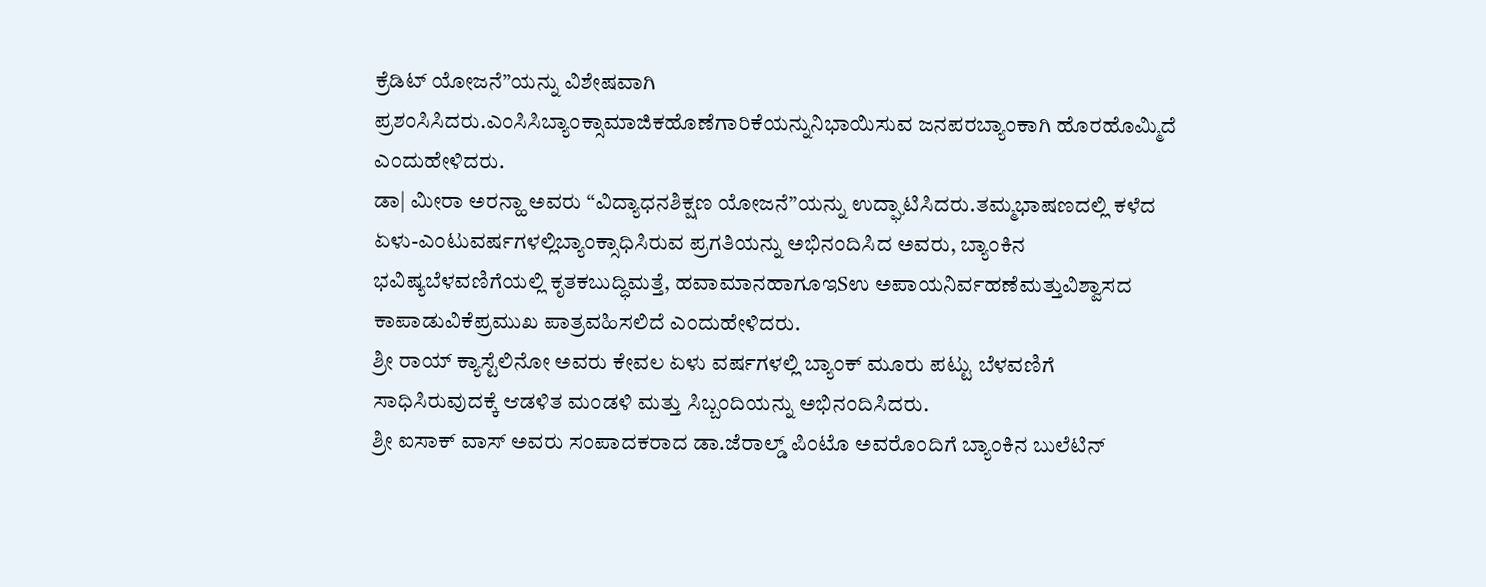ಕ್ರೆಡಿಟ್ ಯೋಜನೆ”ಯನ್ನು ವಿಶೇಷವಾಗಿ ಪ್ರಶಂಸಿಸಿದರು.ಎಂಸಿಸಿಬ್ಯಾಂಕ್ಸಾಮಾಜಿಕಹೊಣೆಗಾರಿಕೆಯನ್ನುನಿಭಾಯಿಸುವ ಜನಪರಬ್ಯಾಂಕಾಗಿ ಹೊರಹೊಮ್ಮಿದೆ ಎಂದುಹೇಳಿದರು.
ಡಾ| ಮೀರಾ ಅರನ್ಹಾ ಅವರು “ವಿದ್ಯಾಧನಶಿಕ್ಷಣ ಯೋಜನೆ”ಯನ್ನು ಉದ್ಘಾಟಿಸಿದರು.ತಮ್ಮಭಾಷಣದಲ್ಲಿ ಕಳೆದ ಏಳು-ಎಂಟುವರ್ಷಗಳಲ್ಲಿಬ್ಯಾಂಕ್ಸಾಧಿಸಿರುವ ಪ್ರಗತಿಯನ್ನು ಅಭಿನಂದಿಸಿದ ಅವರು, ಬ್ಯಾಂಕಿನ ಭವಿಷ್ಯಬೆಳವಣಿಗೆಯಲ್ಲಿ ಕೃತಕಬುದ್ಧಿಮತ್ತೆ, ಹವಾಮಾನಹಾಗೂಇSಉ ಅಪಾಯನಿರ್ವಹಣೆಮತ್ತುವಿಶ್ವಾಸದ ಕಾಪಾಡುವಿಕೆಪ್ರಮುಖ ಪಾತ್ರವಹಿಸಲಿದೆ ಎಂದುಹೇಳಿದರು.
ಶ್ರೀ ರಾಯ್ ಕ್ಯಾಸ್ಟೆಲಿನೋ ಅವರು ಕೇವಲ ಏಳು ವರ್ಷಗಳಲ್ಲಿ ಬ್ಯಾಂಕ್ ಮೂರು ಪಟ್ಟು ಬೆಳವಣಿಗೆ ಸಾಧಿಸಿರುವುದಕ್ಕೆ ಆಡಳಿತ ಮಂಡಳಿ ಮತ್ತು ಸಿಬ್ಬಂದಿಯನ್ನು ಅಭಿನಂದಿಸಿದರು.
ಶ್ರೀ ಐಸಾಕ್ ವಾಸ್ ಅವರು ಸಂಪಾದಕರಾದ ಡಾ.ಜೆರಾಲ್ಡ್ ಪಿಂಟೊ ಅವರೊಂದಿಗೆ ಬ್ಯಾಂಕಿನ ಬುಲೆಟಿನ್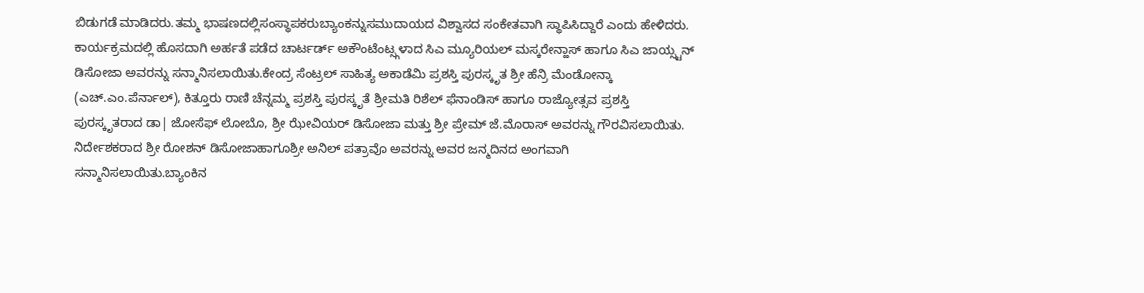ಬಿಡುಗಡೆ ಮಾಡಿದರು.ತಮ್ಮ ಭಾಷಣದಲ್ಲಿಸಂಸ್ಥಾಪಕರುಬ್ಯಾಂಕನ್ನುಸಮುದಾಯದ ವಿಶ್ವಾಸದ ಸಂಕೇತವಾಗಿ ಸ್ಥಾಪಿಸಿದ್ದಾರೆ ಎಂದು ಹೇಳಿದರು.
ಕಾರ್ಯಕ್ರಮದಲ್ಲಿ ಹೊಸದಾಗಿ ಅರ್ಹತೆ ಪಡೆದ ಚಾರ್ಟರ್ಡ್ ಅಕೌಂಟೆಂಟ್ಸ್ಗಳಾದ ಸಿಎ ಮ್ಯೂರಿಯಲ್ ಮಸ್ಕರೇನ್ಹಾಸ್ ಹಾಗೂ ಸಿಎ ಜಾಯ್ಸ್ಟನ್ ಡಿಸೋಜಾ ಅವರನ್ನು ಸನ್ಮಾನಿಸಲಾಯಿತು.ಕೇಂದ್ರ ಸೆಂಟ್ರಲ್ ಸಾಹಿತ್ಯ ಅಕಾಡೆಮಿ ಪ್ರಶಸ್ತಿ ಪುರಸ್ಕೃತ ಶ್ರೀ ಹೆನ್ರಿ ಮೆಂಡೋನ್ಕಾ (ಎಚ್.ಎಂ.ಪೆರ್ನಾಲ್), ಕಿತ್ತೂರು ರಾಣಿ ಚೆನ್ನಮ್ಮ ಪ್ರಶಸ್ತಿ ಪುರಸ್ಕೃತೆ ಶ್ರೀಮತಿ ರಿಶೆಲ್ ಫೆನಾಂಡಿಸ್ ಹಾಗೂ ರಾಜ್ಯೋತ್ಸವ ಪ್ರಶಸ್ತಿ ಪುರಸ್ಕೃತರಾದ ಡಾ| ಜೋಸೆಫ್ ಲೋಬೊ, ಶ್ರೀ ಝೇವಿಯರ್ ಡಿಸೋಜಾ ಮತ್ತು ಶ್ರೀ ಪ್ರೇಮ್ ಜೆ.ಮೊರಾಸ್ ಅವರನ್ನು ಗೌರವಿಸಲಾಯಿತು.
ನಿರ್ದೇಶಕರಾದ ಶ್ರೀ ರೋಶನ್ ಡಿಸೋಜಾಹಾಗೂಶ್ರೀ ಅನಿಲ್ ಪತ್ರಾವೊ ಅವರನ್ನು ಅವರ ಜನ್ಮದಿನದ ಅಂಗವಾಗಿ ಸನ್ಮಾನಿಸಲಾಯಿತು.ಬ್ಯಾಂಕಿನ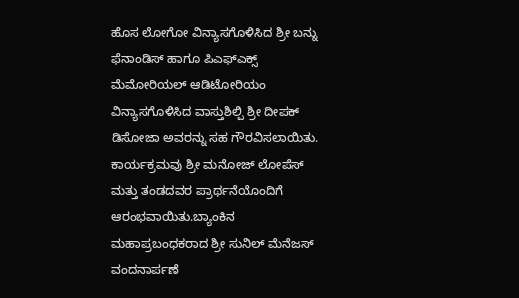ಹೊಸ ಲೋಗೋ ವಿನ್ಯಾಸಗೊಳಿಸಿದ ಶ್ರೀ ಬನ್ನು ಫೆನಾಂಡಿಸ್ ಹಾಗೂ ಪಿಎಫ್ಎಕ್ಸ್ ಮೆಮೋರಿಯಲ್ ಆಡಿಟೋರಿಯಂ ವಿನ್ಯಾಸಗೊಳಿಸಿದ ವಾಸ್ತುಶಿಲ್ಪಿ ಶ್ರೀ ದೀಪಕ್ ಡಿಸೋಜಾ ಅವರನ್ನು ಸಹ ಗೌರವಿಸಲಾಯಿತು.
ಕಾರ್ಯಕ್ರಮವು ಶ್ರೀ ಮನೋಜ್ ಲೋಪೆಸ್ ಮತ್ತು ತಂಡದವರ ಪ್ರಾರ್ಥನೆಯೊಂದಿಗೆ ಆರಂಭವಾಯಿತು.ಬ್ಯಾಂಕಿನ ಮಹಾಪ್ರಬಂಧಕರಾದ ಶ್ರೀ ಸುನಿಲ್ ಮೆನೆಜಸ್ ವಂದನಾರ್ಪಣೆ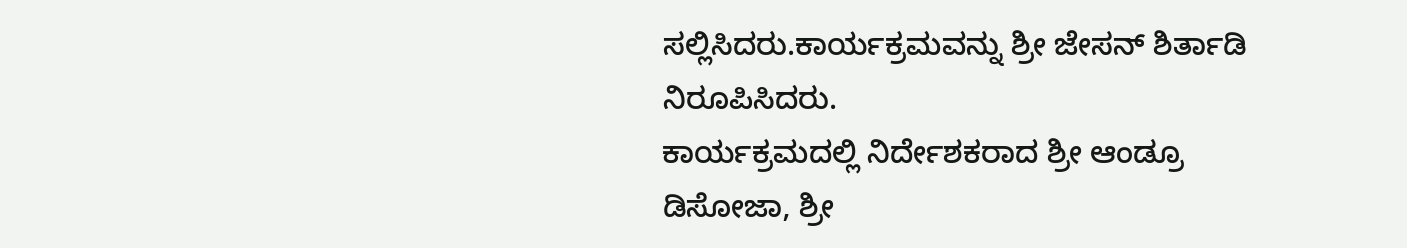ಸಲ್ಲಿಸಿದರು.ಕಾರ್ಯಕ್ರಮವನ್ನು ಶ್ರೀ ಜೇಸನ್ ಶಿರ್ತಾಡಿ ನಿರೂಪಿಸಿದರು.
ಕಾರ್ಯಕ್ರಮದಲ್ಲಿ ನಿರ್ದೇಶಕರಾದ ಶ್ರೀ ಆಂಡ್ರೂ ಡಿಸೋಜಾ, ಶ್ರೀ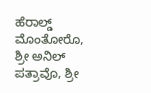ಹೆರಾಲ್ಡ್ ಮೊಂತೋರೊ, ಶ್ರೀ ಅನಿಲ್ ಪತ್ರಾವೊ, ಶ್ರೀ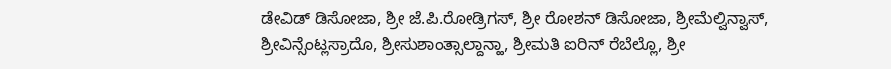ಡೇವಿಡ್ ಡಿಸೋಜಾ, ಶ್ರೀ ಜೆ.ಪಿ.ರೋಡ್ರಿಗಸ್, ಶ್ರೀ ರೋಶನ್ ಡಿಸೋಜಾ, ಶ್ರೀಮೆಲ್ವಿನ್ವಾಸ್, ಶ್ರೀವಿನ್ಸೆಂಟ್ಲಸ್ರಾದೊ, ಶ್ರೀಸುಶಾಂತ್ಸಾಲ್ದಾನ್ಹಾ, ಶ್ರೀಮತಿ ಐರಿನ್ ರೆಬೆಲ್ಲೊ, ಶ್ರೀ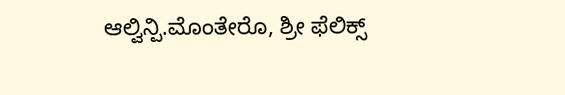ಆಲ್ವಿನ್ಪಿ.ಮೊಂತೇರೊ, ಶ್ರೀ ಫೆಲಿಕ್ಸ್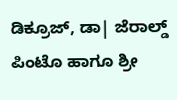ಡಿಕ್ರೂಜ್, ಡಾ| ಜೆರಾಲ್ಡ್ ಪಿಂಟೊ ಹಾಗೂ ಶ್ರೀ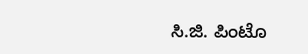ಸಿ.ಜಿ. ಪಿಂಟೊ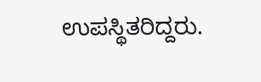ಉಪಸ್ಥಿತರಿದ್ದರು.